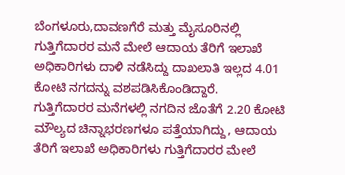ಬೆಂಗಳೂರು,ದಾವಣಗೆರೆ ಮತ್ತು ಮೈಸೂರಿನಲ್ಲಿ ಗುತ್ತಿಗೆದಾರರ ಮನೆ ಮೇಲೆ ಆದಾಯ ತೆರಿಗೆ ಇಲಾಖೆ ಅಧಿಕಾರಿಗಳು ದಾಳಿ ನಡೆಸಿದ್ದು ದಾಖಲಾತಿ ಇಲ್ಲದ 4.01 ಕೋಟಿ ನಗದನ್ನು ವಶಪಡಿಸಿಕೊಂಡಿದ್ದಾರೆ.
ಗುತ್ತಿಗೆದಾರರ ಮನೆಗಳಲ್ಲಿ ನಗದಿನ ಜೊತೆಗೆ 2.20 ಕೋಟಿ ಮೌಲ್ಯದ ಚಿನ್ನಾಭರಣಗಳೂ ಪತ್ತೆಯಾಗಿದ್ದು, ಆದಾಯ ತೆರಿಗೆ ಇಲಾಖೆ ಅಧಿಕಾರಿಗಳು ಗುತ್ತಿಗೆದಾರರ ಮೇಲೆ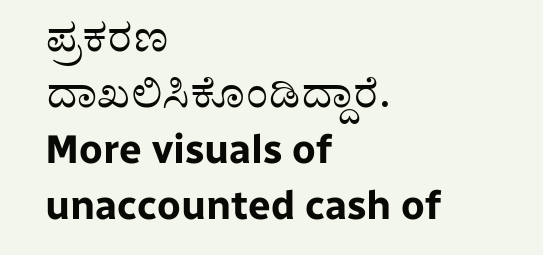ಪ್ರಕರಣ ದಾಖಲಿಸಿಕೊಂಡಿದ್ದಾರೆ.
More visuals of unaccounted cash of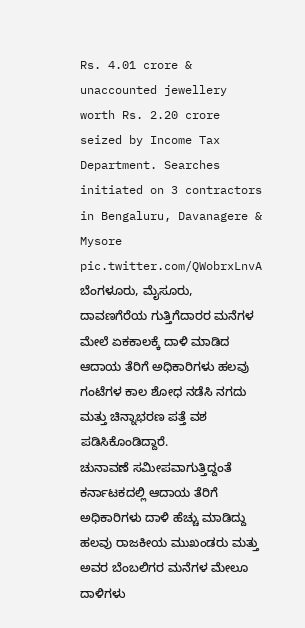Rs. 4.01 crore & unaccounted jewellery worth Rs. 2.20 crore seized by Income Tax Department. Searches initiated on 3 contractors in Bengaluru, Davanagere & Mysore pic.twitter.com/QWobrxLnvA
ಬೆಂಗಳೂರು, ಮೈಸೂರು, ದಾವಣಗೆರೆಯ ಗುತ್ತಿಗೆದಾರರ ಮನೆಗಳ ಮೇಲೆ ಏಕಕಾಲಕ್ಕೆ ದಾಳಿ ಮಾಡಿದ ಆದಾಯ ತೆರಿಗೆ ಅಧಿಕಾರಿಗಳು ಹಲವು ಗಂಟೆಗಳ ಕಾಲ ಶೋಧ ನಡೆಸಿ ನಗದು ಮತ್ತು ಚಿನ್ನಾಭರಣ ಪತ್ತೆ ವಶ ಪಡಿಸಿಕೊಂಡಿದ್ದಾರೆ.
ಚುನಾವಣೆ ಸಮೀಪವಾಗುತ್ತಿದ್ದಂತೆ ಕರ್ನಾಟಕದಲ್ಲಿ ಆದಾಯ ತೆರಿಗೆ ಅಧಿಕಾರಿಗಳು ದಾಳಿ ಹೆಚ್ಚು ಮಾಡಿದ್ದು ಹಲವು ರಾಜಕೀಯ ಮುಖಂಡರು ಮತ್ತು ಅವರ ಬೆಂಬಲಿಗರ ಮನೆಗಳ ಮೇಲೂ ದಾಳಿಗಳು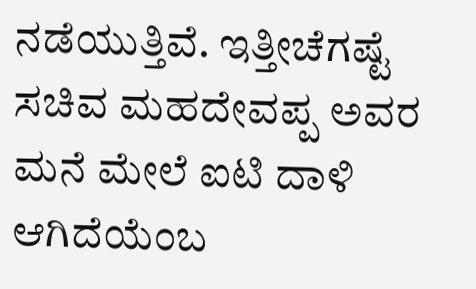ನಡೆಯುತ್ತಿವೆ. ಇತ್ತೀಚೆಗಷ್ಟೆ ಸಚಿವ ಮಹದೇವಪ್ಪ ಅವರ ಮನೆ ಮೇಲೆ ಐಟಿ ದಾಳಿ ಆಗಿದೆಯೆಂಬ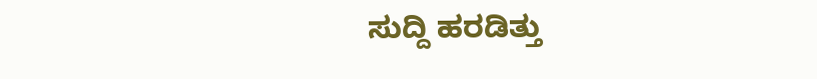ಸುದ್ದಿ ಹರಡಿತ್ತು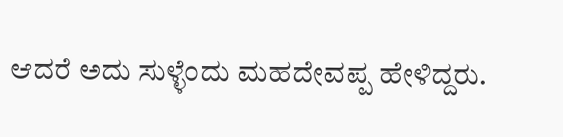ಆದರೆ ಅದು ಸುಳ್ಳೆಂದು ಮಹದೇವಪ್ಪ ಹೇಳಿದ್ದರು.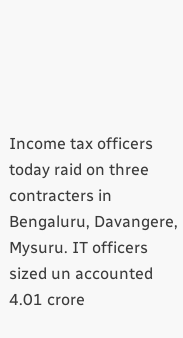Income tax officers today raid on three contracters in Bengaluru, Davangere, Mysuru. IT officers sized un accounted 4.01 crore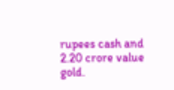rupees cash and 2.20 crore value gold.